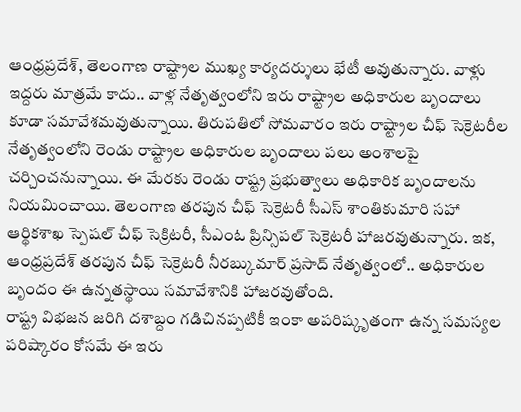ఆంధ్రప్రదేశ్, తెలంగాణ రాష్ట్రాల ముఖ్య కార్యదర్శులు భేటీ అవుతున్నారు. వాళ్లు ఇద్దరు మాత్రమే కాదు.. వాళ్ల నేతృత్వంలోని ఇరు రాష్ట్రాల అధికారుల బృందాలు కూడా సమావేశమవుతున్నాయి. తిరుపతిలో సోమవారం ఇరు రాష్ట్రాల చీఫ్ సెక్రెటరీల నేతృత్వంలోని రెండు రాష్ట్రాల అధికారుల బృందాలు పలు అంశాలపై చర్చించనున్నాయి. ఈ మేరకు రెండు రాష్ట్ర ప్రభుత్వాలు అధికారిక బృందాలను నియమించాయి. తెలంగాణ తరపున చీఫ్ సెక్రెటరీ సీఎస్ శాంతికుమారి సహా ఆర్థికశాఖ స్పెషల్ చీఫ్ సెక్రిటరీ, సీఎంఓ ప్రిన్సిపల్ సెక్రెటరీ హాజరవుతున్నారు. ఇక, ఆంధ్రప్రదేశ్ తరపున చీఫ్ సెక్రెటరీ నీరబ్కుమార్ ప్రసాద్ నేతృత్వంలో.. అధికారుల బృందం ఈ ఉన్నతస్థాయి సమావేశానికి హాజరవుతోంది.
రాష్ట్ర విభజన జరిగి దశాబ్దం గడిచినప్పటికీ ఇంకా అపరిష్కృతంగా ఉన్న సమస్యల పరిష్కారం కోసమే ఈ ఇరు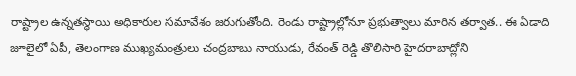రాష్ట్రాల ఉన్నతస్థాయి అధికారుల సమావేశం జరుగుతోంది. రెండు రాష్ట్రాల్లోనూ ప్రభుత్వాలు మారిన తర్వాత.. ఈ ఏడాది జూలైలో ఏపీ, తెలంగాణ ముఖ్యమంత్రులు చంద్రబాబు నాయుడు, రేవంత్ రెడ్డి తొలిసారి హైదరాబాద్లోని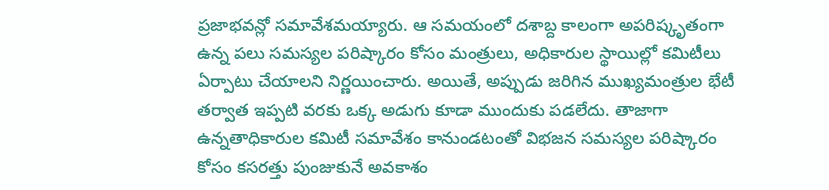ప్రజాభవన్లో సమావేశమయ్యారు. ఆ సమయంలో దశాబ్ద కాలంగా అపరిష్కృతంగా ఉన్న పలు సమస్యల పరిష్కారం కోసం మంత్రులు, అధికారుల స్థాయిల్లో కమిటీలు ఏర్పాటు చేయాలని నిర్ణయించారు. అయితే, అప్పుడు జరిగిన ముఖ్యమంత్రుల భేటీ తర్వాత ఇప్పటి వరకు ఒక్క అడుగు కూడా ముందుకు పడలేదు. తాజాగా ఉన్నతాధికారుల కమిటీ సమావేశం కానుండటంతో విభజన సమస్యల పరిష్కారం కోసం కసరత్తు పుంజుకునే అవకాశం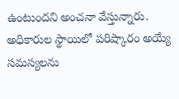ఉంటుందని అంచనా వేస్తున్నారు. అధికారుల స్థాయిలో పరిష్కారం అయ్యే సమస్యలను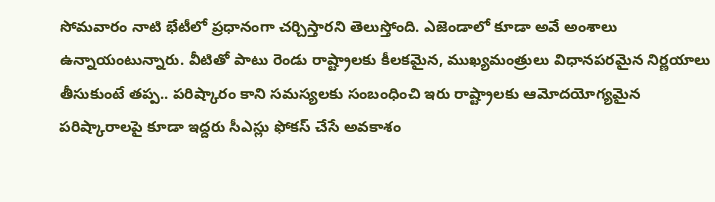సోమవారం నాటి భేటీలో ప్రధానంగా చర్చిస్తారని తెలుస్తోంది. ఎజెండాలో కూడా అవే అంశాలు ఉన్నాయంటున్నారు. వీటితో పాటు రెండు రాష్ట్రాలకు కీలకమైన, ముఖ్యమంత్రులు విధానపరమైన నిర్ణయాలు తీసుకుంటే తప్ప.. పరిష్కారం కాని సమస్యలకు సంబంధించి ఇరు రాష్ట్రాలకు ఆమోదయోగ్యమైన పరిష్కారాలపై కూడా ఇద్దరు సీఎస్లు ఫోకస్ చేసే అవకాశం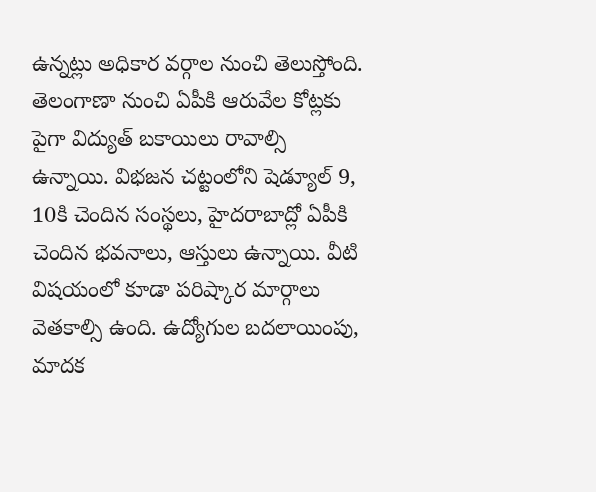ఉన్నట్లు అధికార వర్గాల నుంచి తెలుస్తోంది. తెలంగాణా నుంచి ఏపీకి ఆరువేల కోట్లకు పైగా విద్యుత్ బకాయిలు రావాల్సి ఉన్నాయి. విభజన చట్టంలోని షెడ్యూల్ 9, 10కి చెందిన సంస్థలు, హైదరాబాద్లో ఏపీకి చెందిన భవనాలు, ఆస్తులు ఉన్నాయి. వీటి విషయంలో కూడా పరిష్కార మార్గాలు వెతకాల్సి ఉంది. ఉద్యోగుల బదలాయింపు, మాదక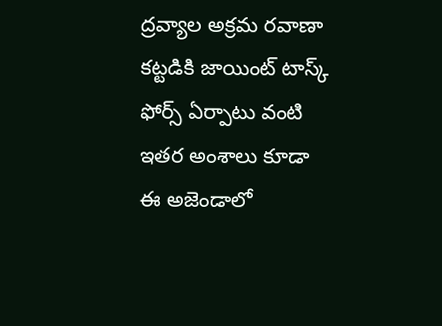ద్రవ్యాల అక్రమ రవాణా కట్టడికి జాయింట్ టాస్క్ ఫోర్స్ ఏర్పాటు వంటి ఇతర అంశాలు కూడా ఈ అజెండాలో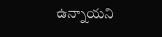ఉన్నాయని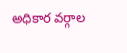అధికార వర్గాల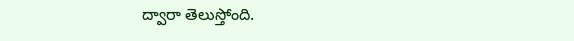ద్వారా తెలుస్తోంది.